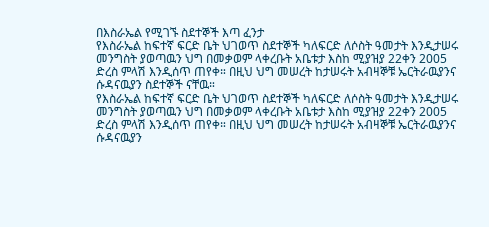በእስራኤል የሚገኙ ስደተኞች እጣ ፈንታ
የእስራኤል ከፍተኛ ፍርድ ቤት ህገወጥ ስደተኞች ካለፍርድ ለሶስት ዓመታት እንዲታሠሩ መንግስት ያወጣዉን ህግ በመቃወም ላቀረቡት አቤቱታ እስከ ሚያዝያ 22ቀን 2005 ድረስ ምላሽ እንዲሰጥ ጠየቀ። በዚህ ህግ መሠረት ከታሠሩት አብዛኞቹ ኤርትራዉያንና ሱዳናዉያን ስደተኞች ናቸዉ።
የእስራኤል ከፍተኛ ፍርድ ቤት ህገወጥ ስደተኞች ካለፍርድ ለሶስት ዓመታት እንዲታሠሩ መንግስት ያወጣዉን ህግ በመቃወም ላቀረቡት አቤቱታ እስከ ሚያዝያ 22ቀን 2005 ድረስ ምላሽ እንዲሰጥ ጠየቀ። በዚህ ህግ መሠረት ከታሠሩት አብዛኞቹ ኤርትራዉያንና ሱዳናዉያን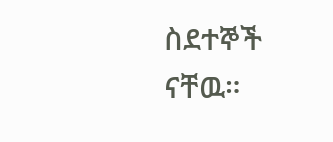ስደተኞች ናቸዉ።